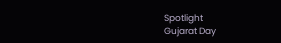Spotlight
Gujarat Day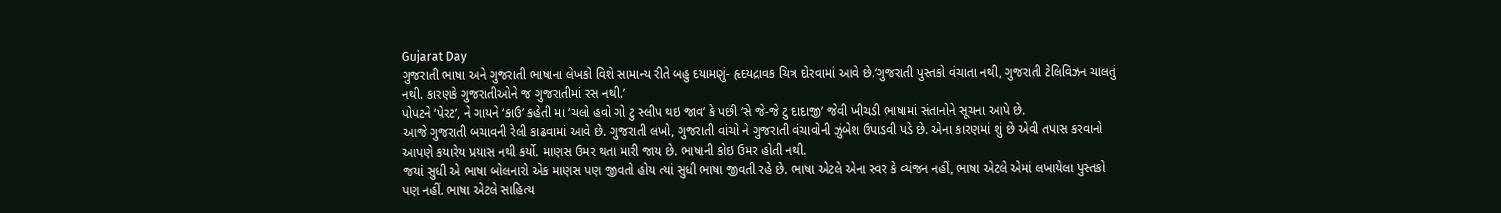Gujarat Day
ગુજરાતી ભાષા અને ગુજરાતી ભાષાના લેખકો વિશે સામાન્ય રીતે બહુ દયામણું- હૃદયદ્રાવક ચિત્ર દોરવામાં આવે છે.‘ગુજરાતી પુસ્તકો વંચાતા નથી, ગુજરાતી ટેલિવિઝન ચાલતું નથી. કારણકે ગુજરાતીઓને જ ગુજરાતીમાં રસ નથી.’
પોપટને ‘પેરટ’, ને ગાયને ‘કાઉ’ કહેતી મા ‘ચલો હવો ગો ટુ સ્લીપ થઇ જાવ’ કે પછી ‘સે જે-જે ટુ દાદાજી’ જેવી ખીચડી ભાષામાં સંતાનોને સૂચના આપે છે.
આજે ગુજરાતી બચાવની રેલી કાઢવામાં આવે છે. ગુજરાતી લખો, ગુજરાતી વાંચો ને ગુજરાતી વંચાવોની ઝુંબેશ ઉપાડવી પડે છે. એના કારણમાં શું છે એવી તપાસ કરવાનો આપણે કયારેય પ્રયાસ નથી કર્યો. માણસ ઉમર થતા મારી જાય છે. ભાષાની કોઇ ઉમર હોતી નથી.
જયાં સુધી એ ભાષા બોલનારો એક માણસ પણ જીવતો હોય ત્યાં સુધી ભાષા જીવતી રહે છે. ભાષા એટલે એના સ્વર કે વ્યંજન નહીં, ભાષા એટલે એમાં લખાયેલા પુસ્તકો પણ નહીં. ભાષા એટલે સાહિત્ય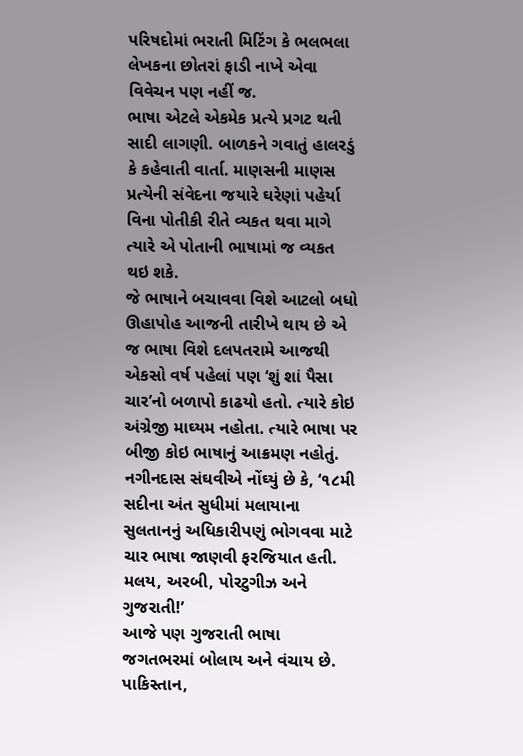પરિષદોમાં ભરાતી મિટિંગ કે ભલભલા લેખકના છોતરાં ફાડી નાખે એવા વિવેચન પણ નહીં જ.
ભાષા એટલે એકમેક પ્રત્યે પ્રગટ થતી સાદી લાગણી. બાળકને ગવાતું હાલરડું કે કહેવાતી વાર્તા. માણસની માણસ પ્રત્યેની સંવેદના જયારે ઘરેણાં પહેર્યા વિના પોતીકી રીતે વ્યકત થવા માગે ત્યારે એ પોતાની ભાષામાં જ વ્યકત થઇ શકે.
જે ભાષાને બચાવવા વિશે આટલો બધો ઊહાપોહ આજની તારીખે થાય છે એ જ ભાષા વિશે દલપતરામે આજથી એકસો વર્ષ પહેલાં પણ ‘શું શાં પૈસા ચાર’નો બળાપો કાઢયો હતો. ત્યારે કોઇ અંગ્રેજી માઘ્યમ નહોતા. ત્યારે ભાષા પર બીજી કોઇ ભાષાનું આક્રમણ નહોતું.
નગીનદાસ સંઘવીએ નોંઘ્યું છે કે, ‘૧૮મી સદીના અંત સુધીમાં મલાયાના સુલતાનનું અધિકારીપણું ભોગવવા માટે ચાર ભાષા જાણવી ફરજિયાત હતી. મલય, અરબી, પોરટુગીઝ અને ગુજરાતી!’
આજે પણ ગુજરાતી ભાષા જગતભરમાં બોલાય અને વંચાય છે. પાકિસ્તાન,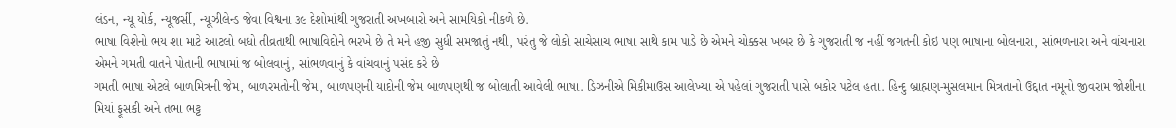લંડન, ન્યૂ યોર્ક, ન્યૂજર્સી, ન્યૂઝીલેન્ડ જેવા વિશ્વના ૩૯ દેશોમાંથી ગુજરાતી અખબારો અને સામયિકો નીકળે છે.
ભાષા વિશેનો ભય શા માટે આટલો બધો તીવ્રતાથી ભાષાવિદોને ભરખે છે તે મને હજી સુધી સમજાતું નથી, પરંતુ જે લોકો સાચેસાચ ભાષા સાથે કામ પાડે છે એમને ચોક્કસ ખબર છે કે ગુજરાતી જ નહીં જગતની કોઇ પણ ભાષાના બોલનારા, સાંભળનારા અને વાંચનારા એમને ગમતી વાતને પોતાની ભાષામાં જ બોલવાનું, સાંભળવાનું કે વાંચવાનું પસંદ કરે છે
ગમતી ભાષા એટલે બાળમિત્રની જેમ, બાળરમતોની જેમ, બાળપણની યાદોની જેમ બાળપણથી જ બોલાતી આવેલી ભાષા. ડિઝનીએ મિકીમાઉસ આલેખ્યા એ પહેલાં ગુજરાતી પાસે બકોર પટેલ હતા. હિન્દુ બ્રાહ્મણ-મુસલમાન મિત્રતાનો ઉદ્દાત નમૂનો જીવરામ જોશીના મિયાં ફૂસકી અને તભા ભટ્ટ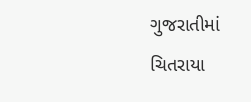ગુજરાતીમાં ચિતરાયા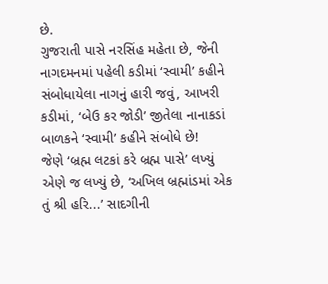છે.
ગુજરાતી પાસે નરસિંહ મહેતા છે, જેની નાગદમનમાં પહેલી કડીમાં ‘સ્વામી’ કહીને સંબોધાયેલા નાગનું હારી જવું, આખરી કડીમાં, ‘બેઉ કર જોડી’ જીતેલા નાનાકડાં બાળકને ‘સ્વામી’ કહીને સંબોધે છે!
જેણે ‘બ્રહ્મ લટકાં કરે બ્રહ્મ પાસે’ લખ્યું એણે જ લખ્યું છે, ‘અખિલ બ્રહ્માંડમાં એક તું શ્રી હરિ...’ સાદગીની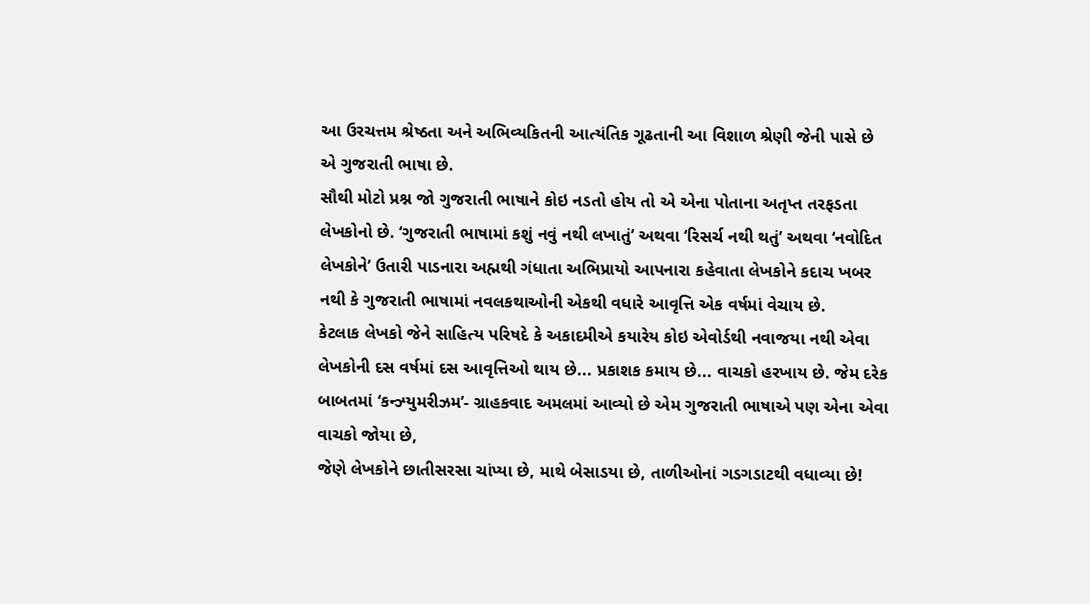આ ઉરચત્તમ શ્રેષ્ઠતા અને અભિવ્યકિતની આત્યંતિક ગૂઢતાની આ વિશાળ શ્રેણી જેની પાસે છે એ ગુજરાતી ભાષા છે.
સૌથી મોટો પ્રશ્ન જો ગુજરાતી ભાષાને કોઇ નડતો હોય તો એ એના પોતાના અતૃપ્ત તરફડતા લેખકોનો છે. ‘ગુજરાતી ભાષામાં કશું નવું નથી લખાતું’ અથવા ‘રિસર્ચ નથી થતું’ અથવા ‘નવોદિત લેખકોને’ ઉતારી પાડનારા અહ્મથી ગંધાતા અભિપ્રાયો આપનારા કહેવાતા લેખકોને કદાચ ખબર નથી કે ગુજરાતી ભાષામાં નવલકથાઓની એકથી વધારે આવૃત્તિ એક વર્ષમાં વેચાય છે.
કેટલાક લેખકો જેને સાહિત્ય પરિષદે કે અકાદમીએ કયારેય કોઇ એવોર્ડથી નવાજયા નથી એવા લેખકોની દસ વર્ષમાં દસ આવૃત્તિઓ થાય છે... પ્રકાશક કમાય છે... વાચકો હરખાય છે. જેમ દરેક બાબતમાં ‘કન્ઝ્યુમરીઝમ’- ગ્રાહકવાદ અમલમાં આવ્યો છે એમ ગુજરાતી ભાષાએ પણ એના એવા વાચકો જોયા છે,
જેણે લેખકોને છાતીસરસા ચાંપ્યા છે, માથે બેસાડયા છે, તાળીઓનાં ગડગડાટથી વધાવ્યા છે!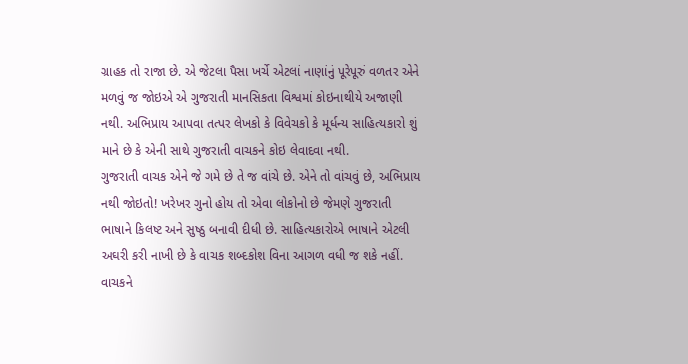ગ્રાહક તો રાજા છે. એ જેટલા પૈસા ખર્ચે એટલાં નાણાંનું પૂરેપૂરું વળતર એને મળવું જ જોઇએ એ ગુજરાતી માનસિકતા વિશ્વમાં કોઇનાથીયે અજાણી નથી. અભિપ્રાય આપવા તત્પર લેખકો કે વિવેચકો કે મૂર્ધન્ય સાહિત્યકારો શું માને છે કે એની સાથે ગુજરાતી વાચકને કોઇ લેવાદવા નથી.
ગુજરાતી વાચક એને જે ગમે છે તે જ વાંચે છે. એને તો વાંચવું છે, અભિપ્રાય નથી જોઇતો! ખરેખર ગુનો હોય તો એવા લોકોનો છે જેમણે ગુજરાતી ભાષાને કિલષ્ટ અને સુષ્ઠુ બનાવી દીધી છે. સાહિત્યકારોએ ભાષાને એટલી અઘરી કરી નાખી છે કે વાચક શબ્દકોશ વિના આગળ વધી જ શકે નહીં.
વાચકને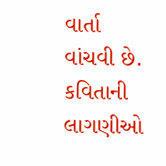વાર્તા વાંચવી છે. કવિતાની લાગણીઓ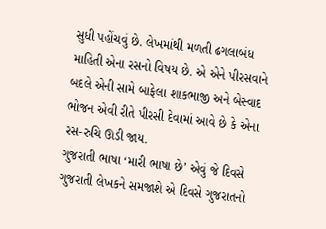સુધી પહોંચવું છે. લેખમાંથી મળતી ઢગલાબંધ માહિતી એના રસનો વિષય છે. એ એને પીરસવાને બદલે એની સામે બાફેલા શાકભાજી અને બેસ્વાદ ભોજન એવી રીતે પીરસી દેવામાં આવે છે કે એના રસ-રુચિ ઊડી જાય.
ગુજરાતી ભાષા ‘મારી ભાષા છે’ એવું જે દિવસે ગુજરાતી લેખકને સમજાશે એ દિવસે ગુજરાતનો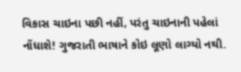વિકાસ ચાઇના પછી નહીં, પરંતુ ચાઇનાની પહેલાં નોંધાશે! ગુજરાતી ભાષાને કોઇ લૂણો લાગ્યો નથી.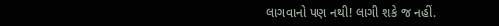લાગવાનો પણ નથી! લાગી શકે જ નહીં.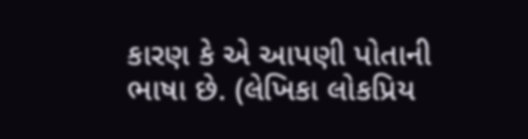કારણ કે એ આપણી પોતાની ભાષા છે. (લેખિકા લોકપ્રિય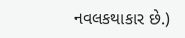નવલકથાકાર છે.)